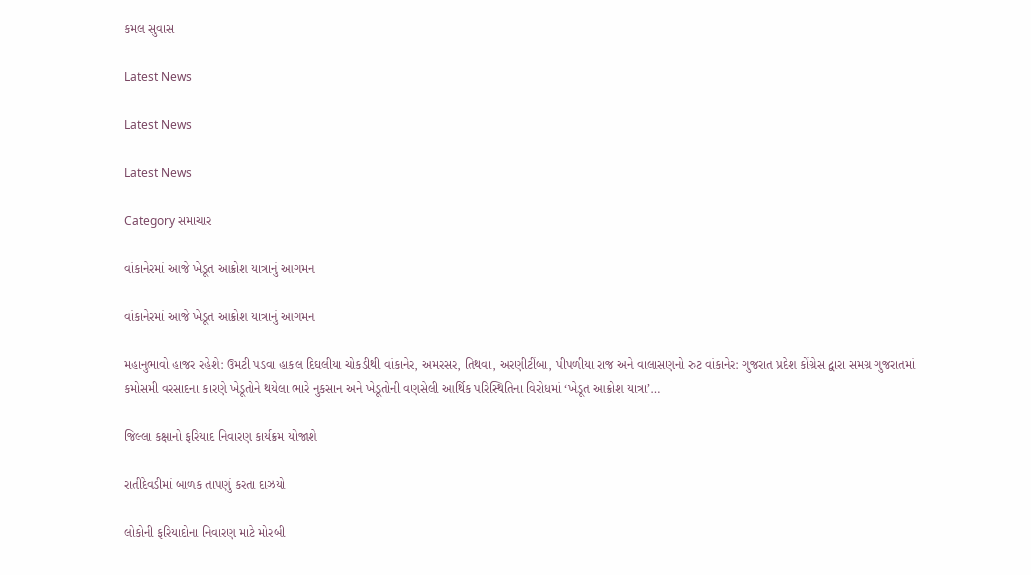કમલ સુવાસ

Latest News

Latest News

Latest News

Category સમાચાર

વાંકાનેરમાં આજે ખેડૂત આક્રોશ યાત્રાનું આગમન

વાંકાનેરમાં આજે ખેડૂત આક્રોશ યાત્રાનું આગમન

મહાનુભાવો હાજર રહેશે: ઉમટી પડવા હાકલ દિઘલીયા ચોકડીથી વાંકાનેર, અમરસર, તિથવા, અરણીટીંબા, પીપળીયા રાજ અને વાલાસણનો રુટ વાંકાનેર: ગુજરાત પ્રદેશ કોંગ્રેસ દ્વારા સમગ્ર ગુજરાતમાં કમોસમી વરસાદના કારણે ખેડૂતોને થયેલા ભારે નુકસાન અને ખેડૂતોની વણસેલી આર્થિક પરિસ્થિતિના વિરોધમાં ‘ખેડૂત આક્રોશ યાત્રા’…

જિલ્લા કક્ષાનો ફરિયાદ નિવારણ કાર્યક્રમ યોજાશે

રાતીદેવડીમાં બાળક તાપણું કરતા દાઝયો

લોકોની ફરિયાદોના નિવારણ માટે મોરબી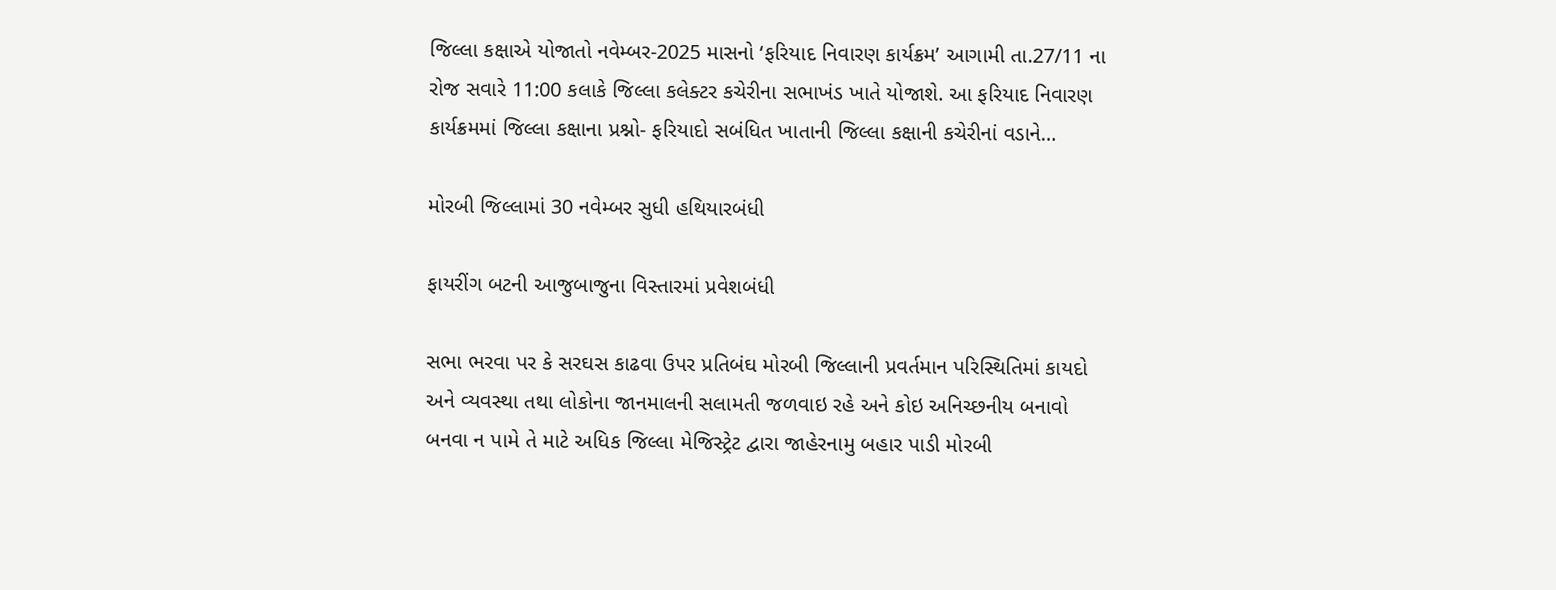જિલ્લા કક્ષાએ યોજાતો નવેમ્બર-2025 માસનો ‘ફરિયાદ નિવારણ કાર્યક્રમ’ આગામી તા.27/11 ના રોજ સવારે 11:00 કલાકે જિલ્લા કલેક્ટર કચેરીના સભાખંડ ખાતે યોજાશે. આ ફરિયાદ નિવારણ કાર્યક્રમમાં જિલ્લા કક્ષાના પ્રશ્નો- ફરિયાદો સબંધિત ખાતાની જિલ્લા કક્ષાની કચેરીનાં વડાને…

મોરબી જિલ્લામાં 30 નવેમ્બર સુધી હથિયારબંધી

ફાયરીંગ બટની આજુબાજુના વિસ્તારમાં પ્રવેશબંધી

સભા ભરવા પર કે સરઘસ કાઢવા ઉપર પ્રતિબંઘ મોરબી જિલ્લાની પ્રવર્તમાન પરિસ્થિતિમાં કાયદો અને વ્યવસ્થા તથા લોકોના જાનમાલની સલામતી જળવાઇ રહે અને કોઇ અનિચ્છનીય બનાવો બનવા ન પામે તે માટે અધિક જિલ્લા મેજિસ્ટ્રેટ દ્વારા જાહેરનામુ બહાર પાડી મોરબી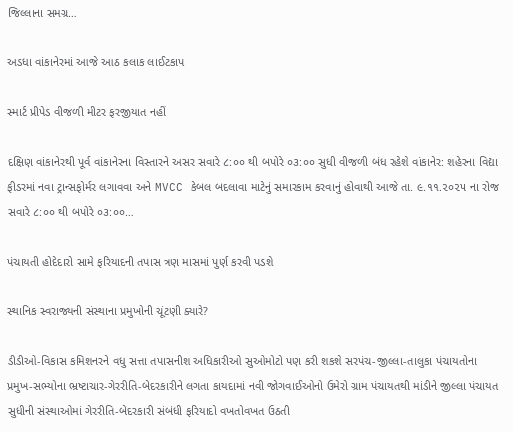જિલ્લાના સમગ્ર…

અડધા વાંકાનેરમાં આજે આઠ કલાક લાઈટકાપ

સ્માર્ટ પ્રીપેડ વીજળી મીટર ફરજીયાત નહીં

દક્ષિણ વાંકાનેરથી પૂર્વ વાંકાનેરના વિસ્તારને અસર સવારે ૮:૦૦ થી બપોરે ૦૩:૦૦ સુધી વીજળી બંધ રહેશે વાંકાનેર: શહેરના વિદ્યા ફીડરમાં નવા ટ્રાન્સફોર્મર લગાવવા અને MVCC કેબલ બદલાવા માટેનું સમારકામ કરવાનું હોવાથી આજે તા. ૯.૧૧.૨૦૨૫ ના રોજ સવારે ૮:૦૦ થી બપોરે ૦૩:૦૦…

પંચાયતી હોદેદારો સામે ફરિયાદની તપાસ ત્રણ માસમાં પુર્ણ કરવી પડશે

સ્થાનિક સ્વરાજ્યની સંસ્થાના પ્રમુખોની ચૂંટણી ક્યારે?

ડીડીઓ-વિકાસ કમિશનરને વધુ સત્તા તપાસનીશ અધિકારીઓ સુઓમોટો પણ કરી શકશે સરપંચ-જીલ્લા-તાલુકા પંચાયતોના પ્રમુખ-સભ્યોના ભ્રષ્ટાચાર-ગેરરીતિ-બેદરકારીને લગતા કાયદામાં નવી જોગવાઈઓનો ઉમેરો ગ્રામ પંચાયતથી માંડીને જીલ્લા પંચાયત સુધીની સંસ્થાઓમાં ગેરરીતિ-બેદરકારી સંબંધી ફરિયાદો વખતોવખત ઉઠતી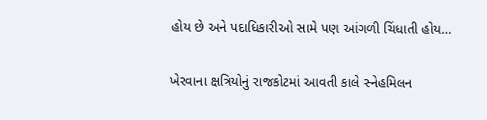હોય છે અને પદાધિકારીઓ સામે પણ આંગળી ચિંધાતી હોય…

ખેરવાના ક્ષત્રિયોનું રાજકોટમાં આવતી કાલે સ્નેહમિલન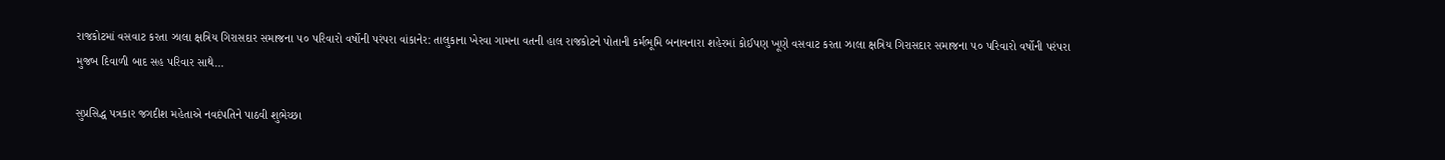રાજકોટમાં વસવાટ કરતા ઝાલા ક્ષત્રિય ગિરાસદાર સમાજના ૫૦ પરિવારો વર્ષોની પરંપરા વાંકાનેર: તાલુકાના ખેરવા ગામના વતની હાલ રાજકોટને પોતાની કર્મભૂમિ બનાવનારા શહેરમાં કોઈપણ ખૂણે વસવાટ કરતા ઝાલા ક્ષત્રિય ગિરાસદાર સમાજના ૫૦ પરિવારો વર્ષોની પરંપરા મુજબ દિવાળી બાદ સહ પરિવાર સાથે…

સુપ્રસિદ્ધ પત્રકાર જગદીશ મહેતાએ નવદંપતિને પાઠવી શુભેચ્છા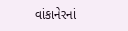વાંકાનેરનાં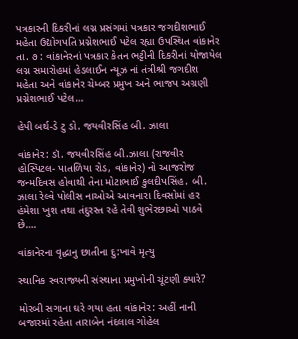પત્રકારની દિકરીનાં લગ્ન પ્રસંગમાં પત્રકાર જગદીશભાઈ મહેતા ઉદ્યોગપતિ પ્રગ્નેશભાઈ પટેલ રહ્યા ઉપસ્થિત વાંકાનેર તા. ૭ : વાંકાનેરનાં પત્રકાર કેતન ભટ્ટીની દિકરીનાં યોજાયેલ લગ્ન સમારોહમાં હેડલાઈન ન્યૂઝ નાં તંત્રીશ્રી જગદીશ મહેતા અને વાંકાનેર ચેમ્બર પ્રમુખ અને ભાજપ અગ્રણી પ્રગ્નેશભાઈ પટેલ…

હેપી બર્થ-ડે ટુ ડો. જયવીરસિંહ બી. ઝાલા

વાંકાનેર: ડૉ. જયવીરસિંહ બી.ઝાલા (રાજવીર હોસ્પિટલ- પાતળિયા રોડ, વાંકાનેર) નો આજરોજ જન્મદિવસ હોવાથી તેના મોટાભાઈ કુલદીપસિંહ. બી. ઝાલા રેલ્વે પોલીસ નાઓએ આવનારા દિવસોમાં હર હંમેશા ખુશ તથા તંદુરસ્ત રહે તેવી શુભેરછાઓ પાઠવે છે….

વાંકાનેરના વૃદ્ધાનુ છાતીના દુ:ખાવે મૃત્યુ

સ્થાનિક સ્વરાજ્યની સંસ્થાના પ્રમુખોની ચૂંટણી ક્યારે?

મોરબી સગાના ઘરે ગયા હતા વાંકાનેર: અહીં નાની બજારમાં રહેતા તારાબેન નંદલાલ ગોહેલ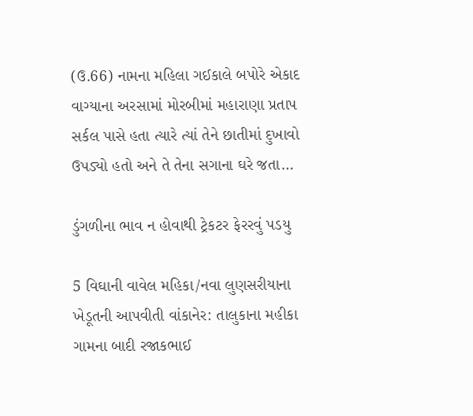(ઉ.66) નામના મહિલા ગઈકાલે બપોરે એકાદ વાગ્યાના અરસામાં મોરબીમાં મહારાણા પ્રતાપ સર્કલ પાસે હતા ત્યારે ત્યાં તેને છાતીમાં દુખાવો ઉપડ્યો હતો અને તે તેના સગાના ઘરે જતા…

ડુંગળીના ભાવ ન હોવાથી ટ્રેકટર ફેરરવું પડયુ

5 વિઘાની વાવેલ મહિકા/નવા લુણસરીયાના ખેડૂતની આપવીતી વાંકાનેર: તાલુકાના મહીકા ગામના બાદી રજાકભાઈ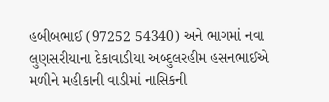હબીબભાઈ (97252 54340) અને ભાગમાં નવા લુણસરીયાના દેકાવાડીયા અબ્દુલરહીમ હસનભાઈએ મળીને મહીકાની વાડીમાં નાસિકની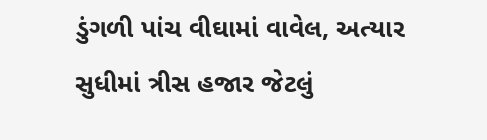ડુંગળી પાંચ વીઘામાં વાવેલ, અત્યાર સુધીમાં ત્રીસ હજાર જેટલું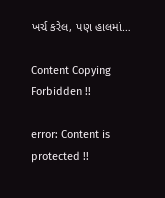ખર્ચ કરેલ, પણ હાલમાં…

Content Copying Forbidden !!

error: Content is protected !!